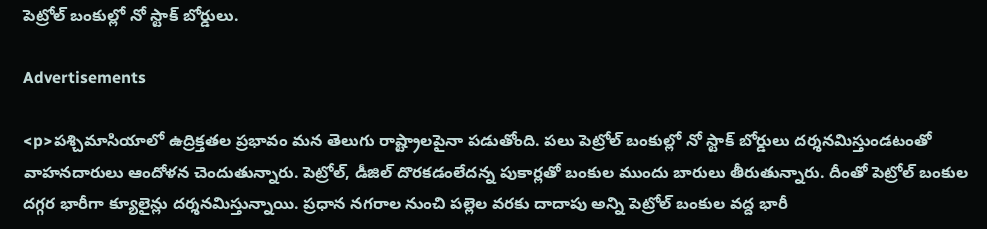పెట్రోల్ బంకుల్లో నో స్టాక్ బోర్డులు.

Advertisements

<p>పశ్చిమాసియాలో ఉద్రిక్తతల ప్రభావం మన తెలుగు రాష్ట్రాలపైనా పడుతోంది. పలు పెట్రోల్‌ బంకుల్లో నో స్టాక్‌ బోర్డులు దర్శనమిస్తుండటంతో వాహనదారులు ఆందోళన చెందుతున్నారు. పెట్రోల్, డీజిల్‌ దొరకడంలేదన్న పుకార్లతో బంకుల ముందు బారులు తీరుతున్నారు. దీంతో పెట్రోల్‌ బంకుల దగ్గర భారీగా క్యూలైన్లు దర్శనమిస్తున్నాయి. ప్రధాన నగరాల నుంచి పల్లెల వరకు దాదాపు అన్ని పెట్రోల్ బంకుల వద్ద భారీ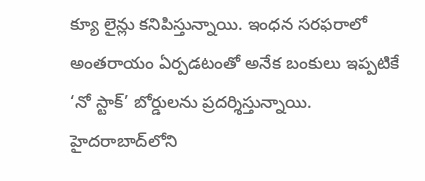క్యూ లైన్లు కనిపిస్తున్నాయి. ఇంధన సరఫరాలో అంతరాయం ఏర్పడటంతో అనేక బంకులు ఇప్పటికే ‘నో స్టాక్’ బోర్డులను ప్రదర్శిస్తున్నాయి. హైదరాబాద్‌లోని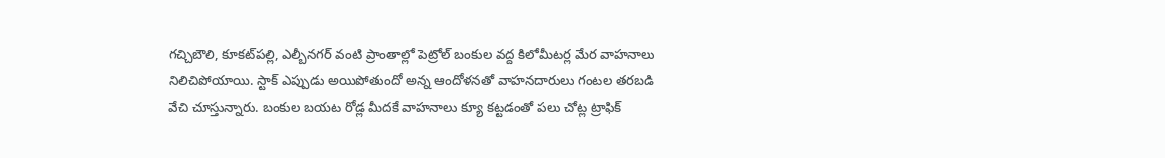గచ్చిబౌలి, కూకట్‌పల్లి, ఎల్బీనగర్ వంటి ప్రాంతాల్లో పెట్రోల్ బంకుల వద్ద కిలోమీటర్ల మేర వాహనాలు నిలిచిపోయాయి. స్టాక్ ఎప్పుడు అయిపోతుందో అన్న ఆందోళనతో వాహనదారులు గంటల తరబడి వేచి చూస్తున్నారు. బంకుల బయట రోడ్ల మీదకే వాహనాలు క్యూ కట్టడంతో పలు చోట్ల ట్రాఫిక్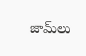జామ్‌లు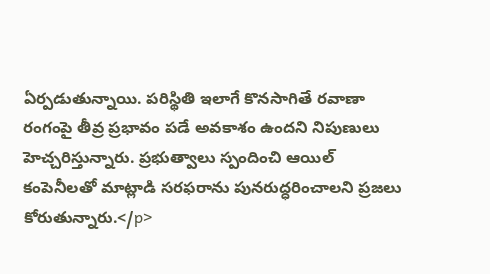ఏర్పడుతున్నాయి. పరిస్థితి ఇలాగే కొనసాగితే రవాణా రంగంపై తీవ్ర ప్రభావం పడే అవకాశం ఉందని నిపుణులు హెచ్చరిస్తున్నారు. ప్రభుత్వాలు స్పందించి ఆయిల్ కంపెనీలతో మాట్లాడి సరఫరాను పునరుద్ధరించాలని ప్రజలు కోరుతున్నారు.</p>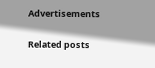Advertisements

Related posts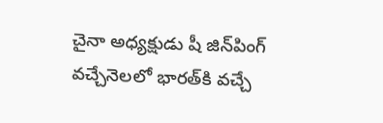చైనా అధ్యక్షుడు షీ జిన్‌పింగ్ వచ్చేనెలలో భారత్‌కి వచ్చే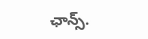ఛాన్స్‌.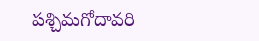పశ్చిమగోదావరి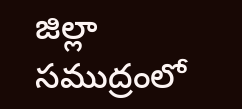జిల్లా సముద్రంలో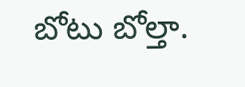బోటు బోల్తా.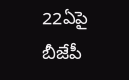22ఏపై బీజేపీ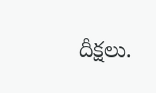దీక్షలు.